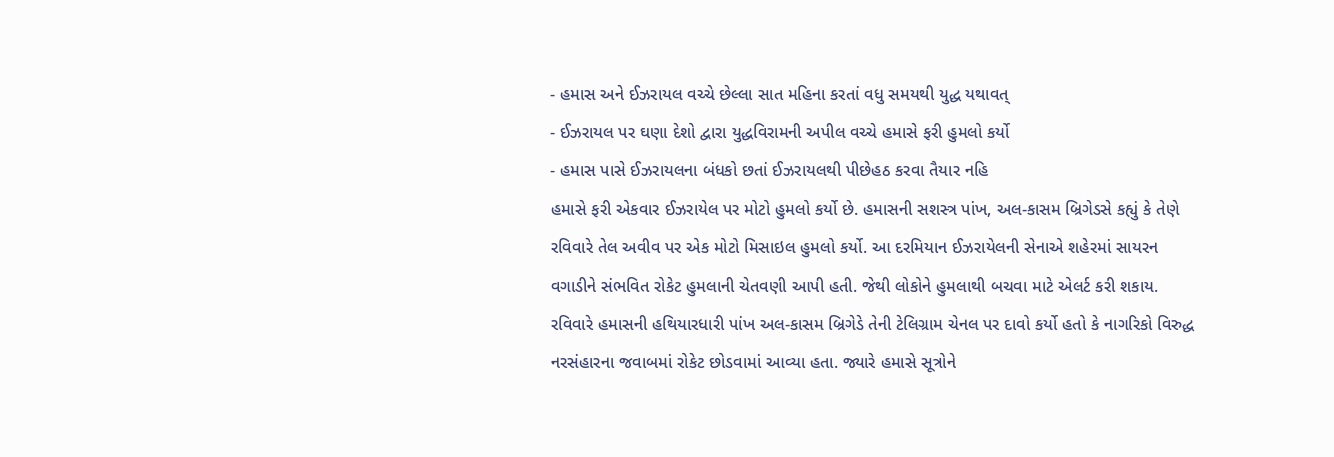- હમાસ અને ઈઝરાયલ વચ્ચે છેલ્લા સાત મહિના કરતાં વધુ સમયથી યુદ્ધ યથાવત્
- ઈઝરાયલ પર ઘણા દેશો દ્વારા યુદ્ધવિરામની અપીલ વચ્ચે હમાસે ફરી હુમલો કર્યો
- હમાસ પાસે ઈઝરાયલના બંધકો છતાં ઈઝરાયલથી પીછેહઠ કરવા તૈયાર નહિ
હમાસે ફરી એકવાર ઈઝરાયેલ પર મોટો હુમલો કર્યો છે. હમાસની સશસ્ત્ર પાંખ, અલ-કાસમ બ્રિગેડસે કહ્યું કે તેણે રવિવારે તેલ અવીવ પર એક મોટો મિસાઇલ હુમલો કર્યો. આ દરમિયાન ઈઝરાયેલની સેનાએ શહેરમાં સાયરન વગાડીને સંભવિત રોકેટ હુમલાની ચેતવણી આપી હતી. જેથી લોકોને હુમલાથી બચવા માટે એલર્ટ કરી શકાય.
રવિવારે હમાસની હથિયારધારી પાંખ અલ-કાસમ બ્રિગેડે તેની ટેલિગ્રામ ચેનલ પર દાવો કર્યો હતો કે નાગરિકો વિરુદ્ધ નરસંહારના જવાબમાં રોકેટ છોડવામાં આવ્યા હતા. જ્યારે હમાસે સૂત્રોને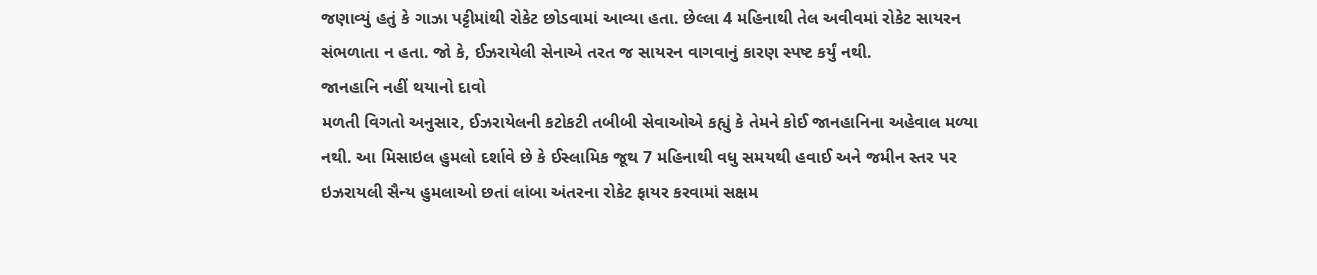જણાવ્યું હતું કે ગાઝા પટ્ટીમાંથી રોકેટ છોડવામાં આવ્યા હતા. છેલ્લા 4 મહિનાથી તેલ અવીવમાં રોકેટ સાયરન સંભળાતા ન હતા. જો કે, ઈઝરાયેલી સેનાએ તરત જ સાયરન વાગવાનું કારણ સ્પષ્ટ કર્યું નથી.
જાનહાનિ નહીં થયાનો દાવો
મળતી વિગતો અનુસાર, ઈઝરાયેલની કટોકટી તબીબી સેવાઓએ કહ્યું કે તેમને કોઈ જાનહાનિના અહેવાલ મળ્યા નથી. આ મિસાઇલ હુમલો દર્શાવે છે કે ઈસ્લામિક જૂથ 7 મહિનાથી વધુ સમયથી હવાઈ અને જમીન સ્તર પર ઇઝરાયલી સૈન્ય હુમલાઓ છતાં લાંબા અંતરના રોકેટ ફાયર કરવામાં સક્ષમ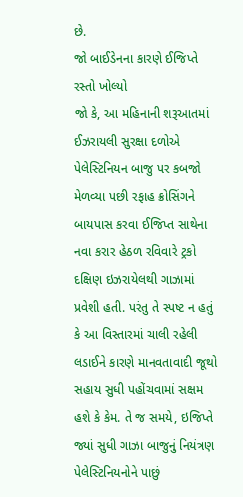છે.
જો બાઈડેનના કારણે ઈજિપ્તે રસ્તો ખોલ્યો
જો કે, આ મહિનાની શરૂઆતમાં ઈઝરાયલી સુરક્ષા દળોએ પેલેસ્ટિનિયન બાજુ પર કબજો મેળવ્યા પછી રફાહ ક્રોસિંગને બાયપાસ કરવા ઈજિપ્ત સાથેના નવા કરાર હેઠળ રવિવારે ટ્રકો દક્ષિણ ઇઝરાયેલથી ગાઝામાં પ્રવેશી હતી. પરંતુ તે સ્પષ્ટ ન હતું કે આ વિસ્તારમાં ચાલી રહેલી લડાઈને કારણે માનવતાવાદી જૂથો સહાય સુધી પહોંચવામાં સક્ષમ હશે કે કેમ. તે જ સમયે, ઇજિપ્તે જ્યાં સુધી ગાઝા બાજુનું નિયંત્રણ પેલેસ્ટિનિયનોને પાછું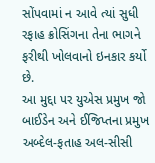સોંપવામાં ન આવે ત્યાં સુધી રફાહ ક્રોસિંગના તેના ભાગને ફરીથી ખોલવાનો ઇનકાર કર્યો છે.
આ મુદ્દા પર યુએસ પ્રમુખ જો બાઈડેન અને ઈજિપ્તના પ્રમુખ અબ્દેલ-ફતાહ અલ-સીસી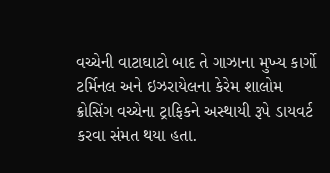વચ્ચેની વાટાઘાટો બાદ તે ગાઝાના મુખ્ય કાર્ગો ટર્મિનલ અને ઇઝરાયેલના કેરેમ શાલોમ ક્રોસિંગ વચ્ચેના ટ્રાફિકને અસ્થાયી રૂપે ડાયવર્ટ કરવા સંમત થયા હતા.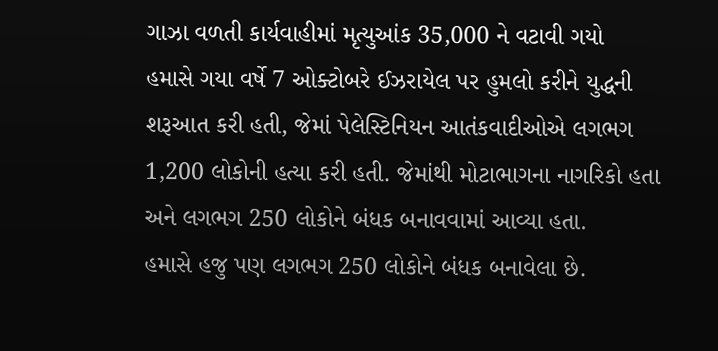ગાઝા વળતી કાર્યવાહીમાં મૃત્યુઆંક 35,000 ને વટાવી ગયો
હમાસે ગયા વર્ષે 7 ઓક્ટોબરે ઈઝરાયેલ પર હુમલો કરીને યુદ્ધની શરૂઆત કરી હતી, જેમાં પેલેસ્ટિનિયન આતંકવાદીઓએ લગભગ 1,200 લોકોની હત્યા કરી હતી. જેમાંથી મોટાભાગના નાગરિકો હતા અને લગભગ 250 લોકોને બંધક બનાવવામાં આવ્યા હતા.
હમાસે હજુ પણ લગભગ 250 લોકોને બંધક બનાવેલા છે.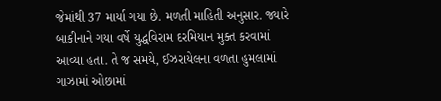જેમાંથી 37 માર્યા ગયા છે. મળતી માહિતી અનુસાર. જ્યારે બાકીનાને ગયા વર્ષે યુદ્ધવિરામ દરમિયાન મુક્ત કરવામાં આવ્યા હતા. તે જ સમયે, ઈઝરાયેલના વળતા હુમલામાં ગાઝામાં ઓછામાં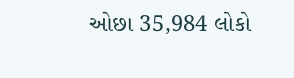ઓછા 35,984 લોકો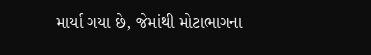માર્યા ગયા છે, જેમાંથી મોટાભાગના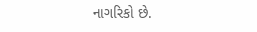નાગરિકો છે.